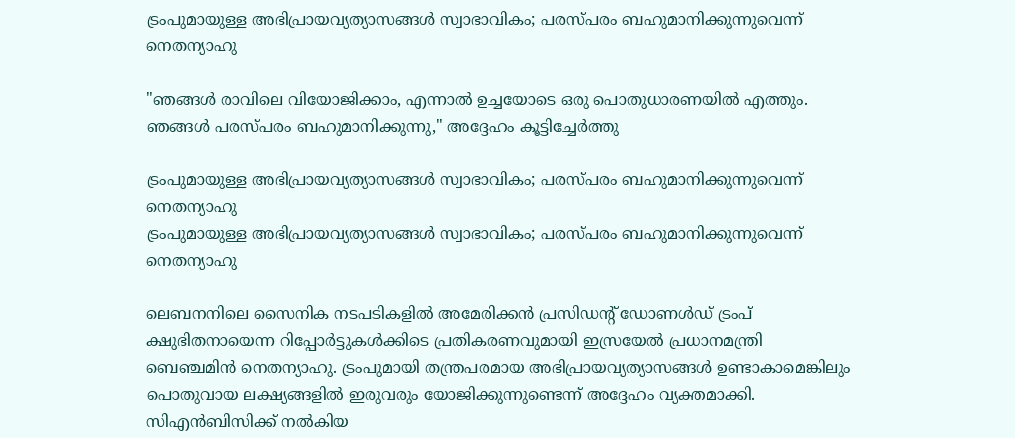ട്രംപുമായുള്ള അഭിപ്രായവ്യത്യാസങ്ങൾ സ്വാഭാവികം; പരസ്പരം ബഹുമാനിക്കുന്നുവെന്ന് നെതന്യാഹു

"ഞങ്ങൾ രാവിലെ വിയോജിക്കാം, എന്നാൽ ഉച്ചയോടെ ഒരു പൊതുധാരണയിൽ എത്തും. ഞങ്ങൾ പരസ്പരം ബഹുമാനിക്കുന്നു," അദ്ദേഹം കൂട്ടിച്ചേർത്തു

ട്രംപുമായുള്ള അഭിപ്രായവ്യത്യാസങ്ങൾ സ്വാഭാവികം; പരസ്പരം ബഹുമാനിക്കുന്നുവെന്ന് നെതന്യാഹു
ട്രംപുമായുള്ള അഭിപ്രായവ്യത്യാസങ്ങൾ സ്വാഭാവികം; പരസ്പരം ബഹുമാനിക്കുന്നുവെന്ന് നെതന്യാഹു

ലെബനനിലെ സൈനിക നടപടികളിൽ അമേരിക്കൻ പ്രസിഡന്റ് ഡോണൾഡ് ട്രംപ് ക്ഷുഭിതനായെന്ന റിപ്പോർട്ടുകൾക്കിടെ പ്രതികരണവുമായി ഇസ്രയേൽ പ്രധാനമന്ത്രി ബെഞ്ചമിൻ നെതന്യാഹു. ട്രംപുമായി തന്ത്രപരമായ അഭിപ്രായവ്യത്യാസങ്ങൾ ഉണ്ടാകാമെങ്കിലും പൊതുവായ ലക്ഷ്യങ്ങളിൽ ഇരുവരും യോജിക്കുന്നുണ്ടെന്ന് അദ്ദേഹം വ്യക്തമാക്കി. സിഎൻബിസിക്ക് നൽകിയ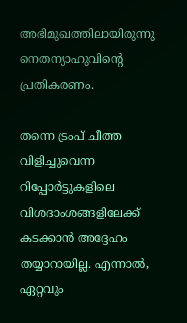അഭിമുഖത്തിലായിരുന്നു നെതന്യാഹുവിന്റെ പ്രതികരണം.

തന്നെ ട്രംപ് ചീത്ത വിളിച്ചുവെന്ന റിപ്പോർട്ടുകളിലെ വിശദാംശങ്ങളിലേക്ക് കടക്കാൻ അദ്ദേഹം തയ്യാറായില്ല. എന്നാൽ, ഏറ്റവും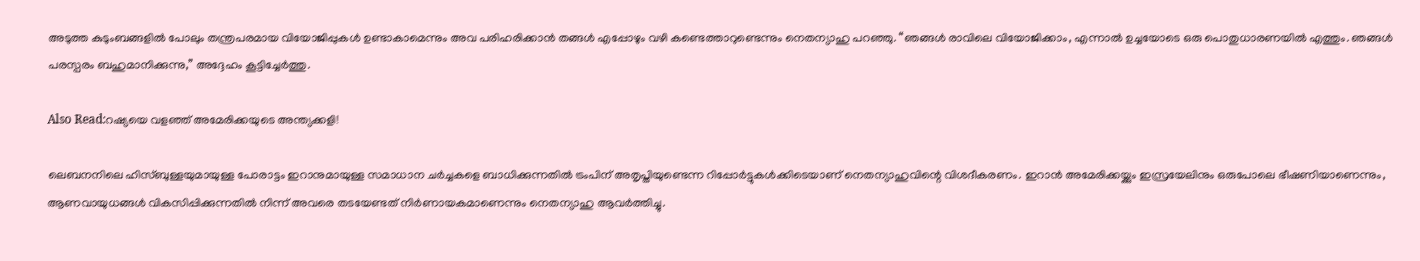അടുത്ത കുടുംബങ്ങളിൽ പോലും തന്ത്രപരമായ വിയോജിപ്പുകൾ ഉണ്ടാകാമെന്നും അവ പരിഹരിക്കാൻ തങ്ങൾ എപ്പോഴും വഴി കണ്ടെത്താറുണ്ടെന്നും നെതന്യാഹു പറഞ്ഞു. “ഞങ്ങൾ രാവിലെ വിയോജിക്കാം, എന്നാൽ ഉച്ചയോടെ ഒരു പൊതുധാരണയിൽ എത്തും. ഞങ്ങൾ പരസ്പരം ബഹുമാനിക്കുന്നു,” അദ്ദേഹം കൂട്ടിച്ചേർത്തു.

Also Read:റഷ്യയെ വളഞ്ഞ് അമേരിക്കയുടെ അന്ത്യക്കളി!

ലെബനനിലെ ഹിസ്ബുള്ളയുമായുള്ള പോരാട്ടം ഇറാനുമായുള്ള സമാധാന ചർച്ചകളെ ബാധിക്കുന്നതിൽ ട്രംപിന് അതൃപ്തിയുണ്ടെന്ന റിപ്പോർട്ടുകൾക്കിടെയാണ് നെതന്യാഹുവിന്റെ വിശദീകരണം. ഇറാൻ അമേരിക്കയ്ക്കും ഇസ്രയേലിനും ഒരുപോലെ ഭീഷണിയാണെന്നും, ആണവായുധങ്ങൾ വികസിപ്പിക്കുന്നതിൽ നിന്ന് അവരെ തടയേണ്ടത് നിർണായകമാണെന്നും നെതന്യാഹു ആവർത്തിച്ചു.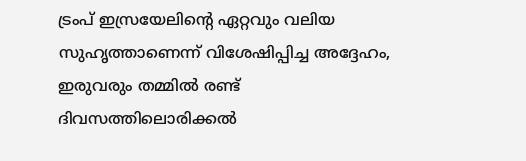ട്രംപ് ഇസ്രയേലിന്റെ ഏറ്റവും വലിയ സുഹൃത്താണെന്ന് വിശേഷിപ്പിച്ച അദ്ദേഹം, ഇരുവരും തമ്മിൽ രണ്ട് ദിവസത്തിലൊരിക്കൽ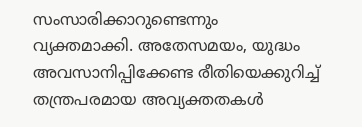സംസാരിക്കാറുണ്ടെന്നും വ്യക്തമാക്കി. അതേസമയം, യുദ്ധം അവസാനിപ്പിക്കേണ്ട രീതിയെക്കുറിച്ച് തന്ത്രപരമായ അവ്യക്തതകൾ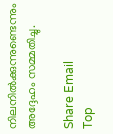നിലനിൽക്കുന്നുണ്ടെന്നും അദ്ദേഹം സമ്മതിച്ചു.

Share Email
Top